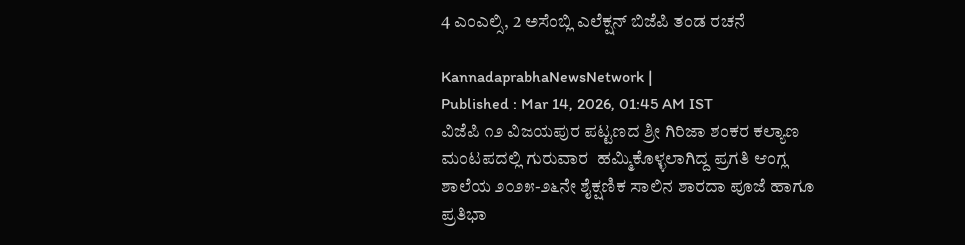4 ಎಂಎಲ್ಸಿ, 2 ಅಸೆಂಬ್ಲಿ ಎಲೆಕ್ಷನ್‌ ಬಿಜೆಪಿ ತಂಡ ರಚನೆ

KannadaprabhaNewsNetwork |
Published : Mar 14, 2026, 01:45 AM IST
ವಿಜೆಪಿ ೧೨ ವಿಜಯಪುರ ಪಟ್ಟಣದ ಶ್ರೀ ಗಿರಿಜಾ ಶಂಕರ ಕಲ್ಯಾಣ ಮಂಟಪದಲ್ಲಿ ಗುರುವಾರ  ಹಮ್ಮಿಕೊಳ್ಳಲಾಗಿದ್ದ ಪ್ರಗತಿ ಆಂಗ್ಲ ಶಾಲೆಯ ೨೦೨೫-೨೬ನೇ ಶೈಕ್ಷಣಿಕ ಸಾಲಿನ ಶಾರದಾ ಪೂಜೆ ಹಾಗೂ ಪ್ರತಿಭಾ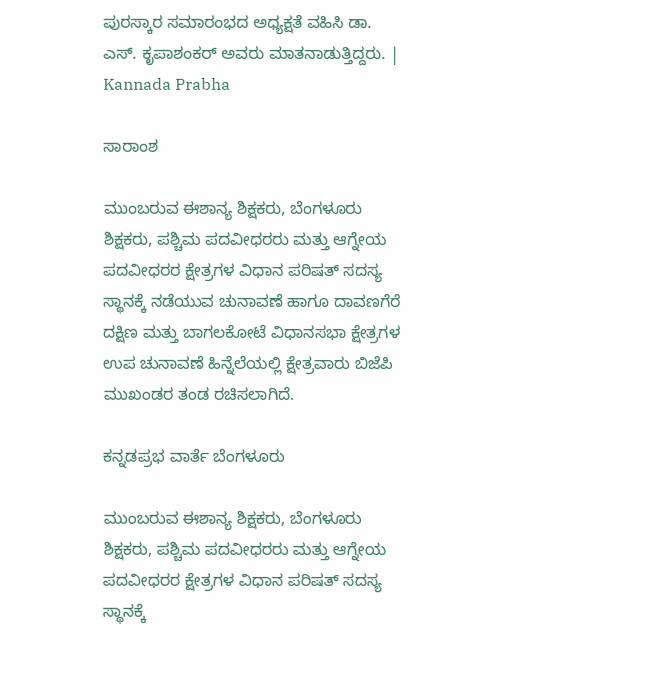ಪುರಸ್ಕಾರ ಸಮಾರಂಭದ ಅಧ್ಯಕ್ಷತೆ ವಹಿಸಿ ಡಾ. ಎಸ್. ಕೃಪಾಶಂಕರ್ ಅವರು ಮಾತನಾಡುತ್ತಿದ್ದರು. | Kannada Prabha

ಸಾರಾಂಶ

ಮುಂಬರುವ ಈಶಾನ್ಯ ಶಿಕ್ಷಕರು, ಬೆಂಗಳೂರು ಶಿಕ್ಷಕರು, ಪಶ್ಚಿಮ ಪದವೀಧರರು ಮತ್ತು ಆಗ್ನೇಯ ಪದವೀಧರರ ಕ್ಷೇತ್ರಗಳ ವಿಧಾನ ಪರಿಷತ್‌ ಸದಸ್ಯ ಸ್ಥಾನಕ್ಕೆ ನಡೆಯುವ ಚುನಾವಣೆ ಹಾಗೂ ದಾವಣಗೆರೆ ದಕ್ಷಿಣ ಮತ್ತು ಬಾಗಲಕೋಟೆ ವಿಧಾನಸಭಾ ಕ್ಷೇತ್ರಗಳ ಉಪ ಚುನಾವಣೆ ಹಿನ್ನೆಲೆಯಲ್ಲಿ ಕ್ಷೇತ್ರವಾರು ಬಿಜೆಪಿ ಮುಖಂಡರ ತಂಡ ರಚಿಸಲಾಗಿದೆ.

ಕನ್ನಡಪ್ರಭ ವಾರ್ತೆ ಬೆಂಗಳೂರು

ಮುಂಬರುವ ಈಶಾನ್ಯ ಶಿಕ್ಷಕರು, ಬೆಂಗಳೂರು ಶಿಕ್ಷಕರು, ಪಶ್ಚಿಮ ಪದವೀಧರರು ಮತ್ತು ಆಗ್ನೇಯ ಪದವೀಧರರ ಕ್ಷೇತ್ರಗಳ ವಿಧಾನ ಪರಿಷತ್‌ ಸದಸ್ಯ ಸ್ಥಾನಕ್ಕೆ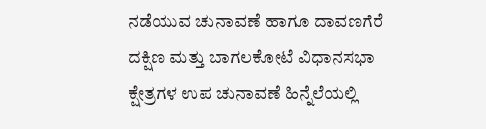ನಡೆಯುವ ಚುನಾವಣೆ ಹಾಗೂ ದಾವಣಗೆರೆ ದಕ್ಷಿಣ ಮತ್ತು ಬಾಗಲಕೋಟೆ ವಿಧಾನಸಭಾ ಕ್ಷೇತ್ರಗಳ ಉಪ ಚುನಾವಣೆ ಹಿನ್ನೆಲೆಯಲ್ಲಿ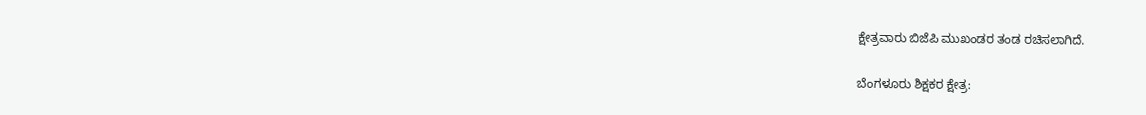ಕ್ಷೇತ್ರವಾರು ಬಿಜೆಪಿ ಮುಖಂಡರ ತಂಡ ರಚಿಸಲಾಗಿದೆ.

ಬೆಂಗಳೂರು ಶಿಕ್ಷಕರ ಕ್ಷೇತ್ರ: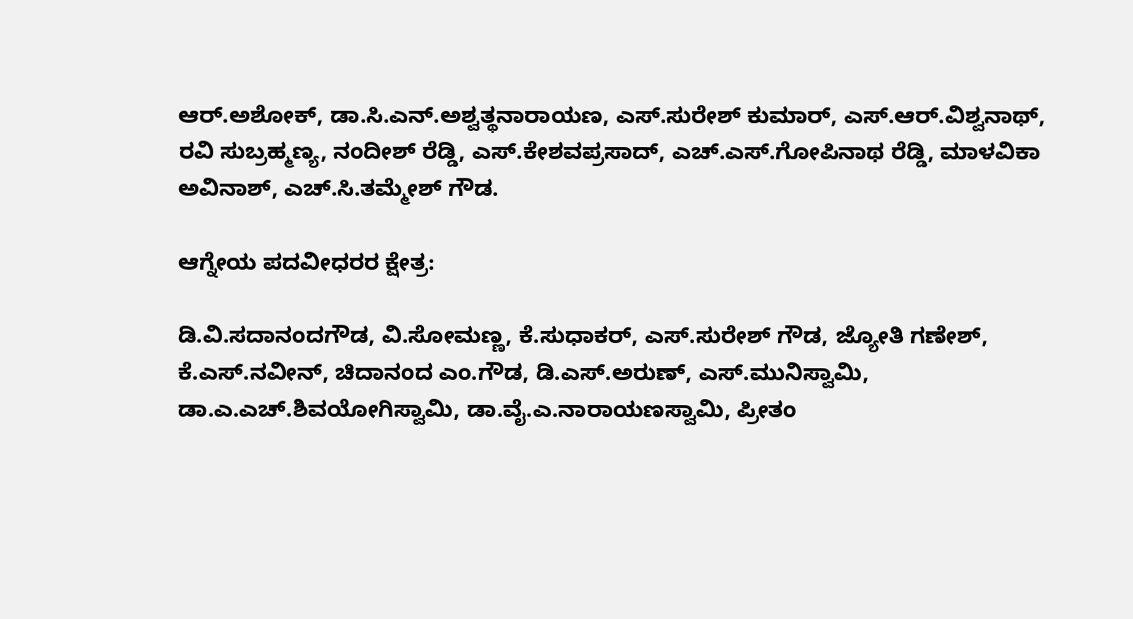ಆರ್‌.ಅಶೋಕ್‌, ಡಾ.ಸಿ.ಎನ್‌.ಅಶ್ವತ್ಥನಾರಾಯಣ, ಎಸ್‌.ಸುರೇಶ್ ಕುಮಾರ್‌, ಎಸ್‌.ಆರ್‌.ವಿಶ್ವನಾಥ್‌, ರವಿ ಸುಬ್ರಹ್ಮಣ್ಯ, ನಂದೀಶ್‌ ರೆಡ್ಡಿ, ಎಸ್‌.ಕೇಶವಪ್ರಸಾದ್‌, ಎಚ್‌.ಎಸ್‌.ಗೋಪಿನಾಥ ರೆಡ್ಡಿ, ಮಾಳವಿಕಾ ಅವಿನಾಶ್‌, ಎಚ್‌.ಸಿ.ತಮ್ಮೇಶ್‌ ಗೌಡ.

ಆಗ್ನೇಯ ಪದವೀಧರರ ಕ್ಷೇತ್ರ:

ಡಿ.ವಿ.ಸದಾನಂದಗೌಡ, ವಿ.ಸೋಮಣ್ಣ, ಕೆ.ಸುಧಾಕರ್‌, ಎಸ್‌.ಸುರೇಶ್‌ ಗೌಡ, ಜ್ಯೋತಿ ಗಣೇಶ್‌, ಕೆ.ಎಸ್‌.ನವೀನ್‌, ಚಿದಾನಂದ ಎಂ.ಗೌಡ, ಡಿ.ಎಸ್‌.ಅರುಣ್‌, ಎಸ್.ಮುನಿಸ್ವಾಮಿ, ಡಾ.ಎ.ಎಚ್‌.ಶಿವಯೋಗಿಸ್ವಾಮಿ, ಡಾ.ವೈ.ಎ.ನಾರಾಯಣಸ್ವಾಮಿ, ಪ್ರೀತಂ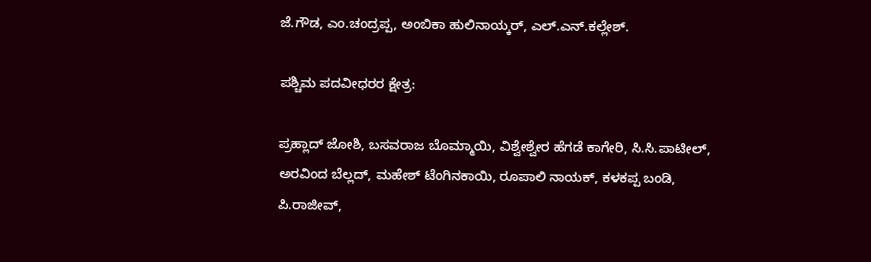ಜೆ.ಗೌಡ, ಎಂ.ಚಂದ್ರಪ್ಪ, ಅಂಬಿಕಾ ಹುಲಿನಾಯ್ಕರ್‌, ಎಲ್‌.ಎನ್‌.ಕಲ್ಲೇಶ್.

ಪಶ್ಚಿಮ ಪದವೀಧರರ ಕ್ಷೇತ್ರ:

ಪ್ರಹ್ಲಾದ್‌ ಜೋಶಿ, ಬಸವರಾಜ ಬೊಮ್ಮಾಯಿ, ವಿಶ್ವೇಶ್ವೇರ ಹೆಗಡೆ ಕಾಗೇರಿ, ಸಿ.ಸಿ.ಪಾಟೀಲ್‌, ಅರವಿಂದ ಬೆಲ್ಲದ್‌, ಮಹೇಶ್‌ ಟೆಂಗಿನಕಾಯಿ, ರೂಪಾಲಿ ನಾಯಕ್‌, ಕಳಕಪ್ಪ ಬಂಡಿ, ಪಿ.ರಾಜೀವ್‌,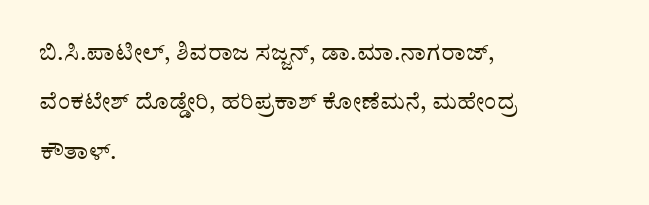ಬಿ.ಸಿ.ಪಾಟೀಲ್‌, ಶಿವರಾಜ ಸಜ್ಜನ್‌, ಡಾ.ಮಾ.ನಾಗರಾಜ್‌, ವೆಂಕಟೇಶ್‌ ದೊಡ್ಡೇರಿ, ಹರಿಪ್ರಕಾಶ್‌ ಕೋಣೆಮನೆ, ಮಹೇಂದ್ರ ಕೌತಾಳ್.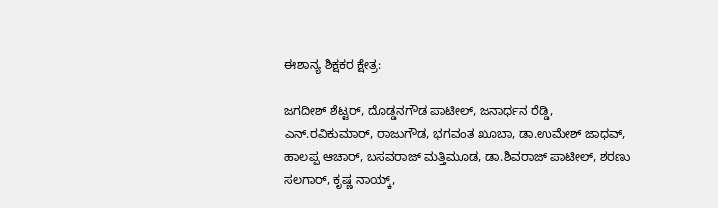ಈಶಾನ್ಯ ಶಿಕ್ಷಕರ ಕ್ಷೇತ್ರ:

ಜಗದೀಶ್‌ ಶೆಟ್ಟರ್‌, ದೊಡ್ಡನಗೌಡ ಪಾಟೀಲ್‌, ಜನಾರ್ಧನ ರೆಡ್ಡಿ, ಎನ್‌.ರವಿಕುಮಾರ್‌, ರಾಜುಗೌಡ, ಭಗವಂತ ಖೂಬಾ, ಡಾ.ಉಮೇಶ್‌ ಜಾಧವ್‌, ಹಾಲಪ್ಪ ಆಚಾರ್‌, ಬಸವರಾಜ್‌ ಮತ್ತಿಮೂಡ, ಡಾ.ಶಿವರಾಜ್ ಪಾಟೀಲ್‌, ಶರಣು ಸಲಗಾರ್‌, ಕೃಷ್ಣ ನಾಯ್ಕ್‌,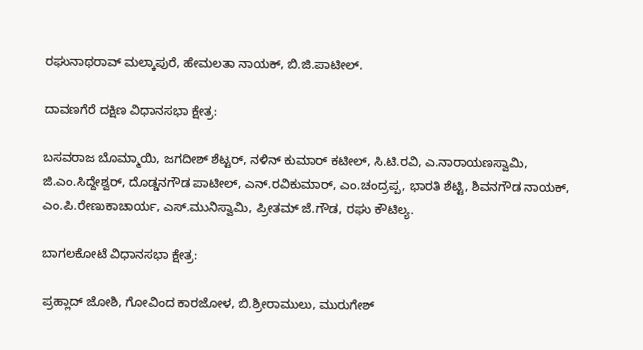ರಘುನಾಥರಾವ್ ಮಲ್ಕಾಪುರೆ, ಹೇಮಲತಾ ನಾಯಕ್‌, ಬಿ.ಜಿ.ಪಾಟೀಲ್‌.

ದಾವಣಗೆರೆ ದಕ್ಷಿಣ ವಿಧಾನಸಭಾ ಕ್ಷೇತ್ರ:

ಬಸವರಾಜ ಬೊಮ್ಮಾಯಿ, ಜಗದೀಶ್‌ ಶೆಟ್ಟರ್‌, ನಳಿನ್‌ ಕುಮಾರ್ ಕಟೀಲ್‌, ಸಿ.ಟಿ.ರವಿ, ಎ.ನಾರಾಯಣಸ್ವಾಮಿ, ಜಿ.ಎಂ.ಸಿದ್ದೇಶ್ವರ್‌, ದೊಡ್ಡನಗೌಡ ಪಾಟೀಲ್‌, ಎನ್‌.ರವಿಕುಮಾರ್‌, ಎಂ.ಚಂದ್ರಪ್ಪ, ಭಾರತಿ ಶೆಟ್ಟಿ, ಶಿವನಗೌಡ ನಾಯಕ್‌, ಎಂ.ಪಿ.ರೇಣುಕಾಚಾರ್ಯ, ಎಸ್‌.ಮುನಿಸ್ವಾಮಿ, ಪ್ರೀತಮ್‌ ಜೆ.ಗೌಡ, ರಘು ಕೌಟಿಲ್ಯ.

ಬಾಗಲಕೋಟೆ ವಿಧಾನಸಭಾ ಕ್ಷೇತ್ರ:

ಪ್ರಹ್ಲಾದ್‌ ಜೋಶಿ, ಗೋವಿಂದ ಕಾರಜೋಳ, ಬಿ.ಶ್ರೀರಾಮುಲು, ಮುರುಗೇಶ್‌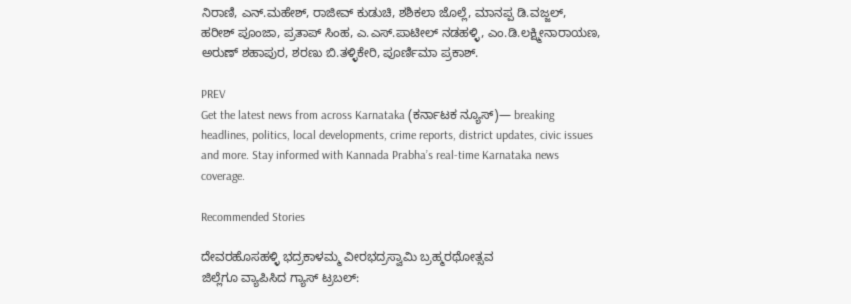ನಿರಾಣಿ, ಎನ್‌.ಮಹೇಶ್‌, ರಾಜೀವ್‌ ಕುಡುಚಿ, ಶಶಿಕಲಾ ಜೊಲ್ಲೆ, ಮಾನಪ್ಪ ಡಿ.ವಜ್ಜಲ್‌, ಹರೀಶ್‌ ಪೂಂಜಾ, ಪ್ರತಾಪ್‌ ಸಿಂಹ, ಎ.ಎಸ್‌.ಪಾಟೀಲ್‌ ನಡಹಳ್ಳಿ, ಎಂ.ಡಿ.ಲಕ್ಷ್ಮೀನಾರಾಯಣ, ಅರುಣ್‌ ಶಹಾಪುರ, ಶರಣು ಬಿ.ತಳ್ಳಿಕೇರಿ, ಪೂರ್ಣಿಮಾ ಪ್ರಕಾಶ್‌.

PREV
Get the latest news from across Karnataka (ಕರ್ನಾಟಕ ನ್ಯೂಸ್)— breaking headlines, politics, local developments, crime reports, district updates, civic issues and more. Stay informed with Kannada Prabha’s real‑time Karnataka news coverage.

Recommended Stories

ದೇವರಹೊಸಹಳ್ಳಿ ಭದ್ರಕಾಳಮ್ಮ ವೀರಭದ್ರಸ್ವಾಮಿ ಬ್ರಹ್ಮರಥೋತ್ಸವ
ಜಿಲ್ಲೆಗೂ ವ್ಯಾಪಿಸಿದ ಗ್ಯಾಸ್‌ ಟ್ರಬಲ್‌: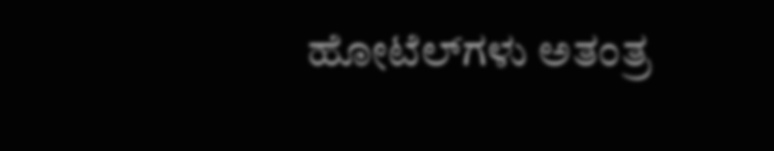ಹೋಟೆಲ್‌ಗಳು ಅತಂತ್ರ